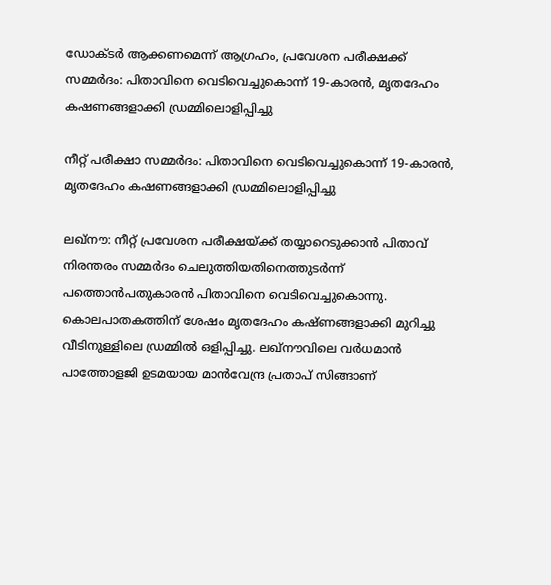ഡോക്ടർ ആക്കണമെന്ന് ആഗ്രഹം, പ്രവേശന പരീക്ഷക്ക് സമ്മർദം: പിതാവിനെ വെടിവെച്ചുകൊന്ന് 19-കാരൻ, മൃതദേഹം കഷണങ്ങളാക്കി ഡ്രമ്മിലൊളിപ്പിച്ചു

നീറ്റ് പരീക്ഷാ സമ്മർദം: പിതാവിനെ വെടിവെച്ചുകൊന്ന് 19-കാരൻ, മൃതദേഹം കഷണങ്ങളാക്കി ഡ്രമ്മിലൊളിപ്പിച്ചു

ലഖ്നൗ: നീറ്റ് പ്രവേശന പരീക്ഷയ്ക്ക് തയ്യാറെടുക്കാൻ പിതാവ് നിരന്തരം സമ്മർദം ചെലുത്തിയതിനെത്തുടർന്ന് പത്തൊൻപതുകാരൻ പിതാവിനെ വെടിവെച്ചുകൊന്നു. കൊലപാതകത്തിന് ശേഷം മൃതദേഹം കഷ്ണങ്ങളാക്കി മുറിച്ചു വീടിനുള്ളിലെ ഡ്രമ്മിൽ ഒളിപ്പിച്ചു. ലഖ്നൗവിലെ വർധമാൻ പാത്തോളജി ഉടമയായ മാൻവേന്ദ്ര പ്രതാപ് സിങ്ങാണ്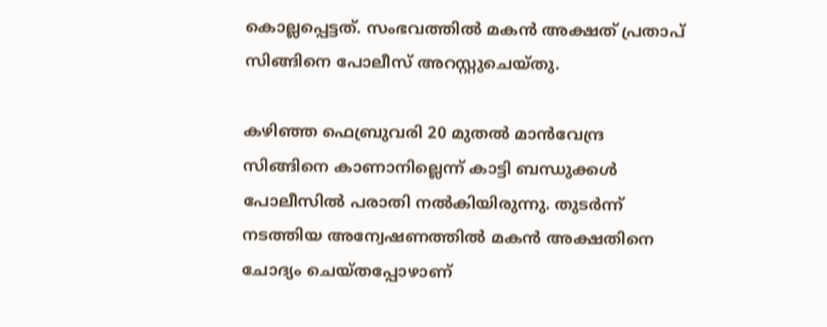കൊല്ലപ്പെട്ടത്. സംഭവത്തിൽ മകൻ അക്ഷത് പ്രതാപ് സിങ്ങിനെ പോലീസ് അറസ്റ്റുചെയ്തു.

കഴിഞ്ഞ ഫെബ്രുവരി 20 മുതൽ മാൻവേന്ദ്ര സിങ്ങിനെ കാണാനില്ലെന്ന് കാട്ടി ബന്ധുക്കൾ പോലീസിൽ പരാതി നൽകിയിരുന്നു. തുടർന്ന് നടത്തിയ അന്വേഷണത്തിൽ മകൻ അക്ഷതിനെ ചോദ്യം ചെയ്തപ്പോഴാണ്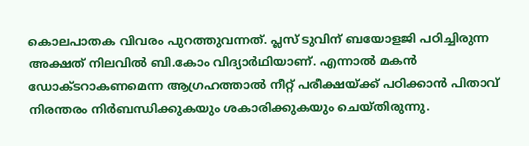കൊലപാതക വിവരം പുറത്തുവന്നത്. പ്ലസ് ടുവിന് ബയോളജി പഠിച്ചിരുന്ന അക്ഷത് നിലവിൽ ബി.കോം വിദ്യാർഥിയാണ്. എന്നാൽ മകൻ ഡോക്ടറാകണമെന്ന ആഗ്രഹത്താൽ നീറ്റ് പരീക്ഷയ്ക്ക് പഠിക്കാൻ പിതാവ് നിരന്തരം നിർബന്ധിക്കുകയും ശകാരിക്കുകയും ചെയ്തിരുന്നു.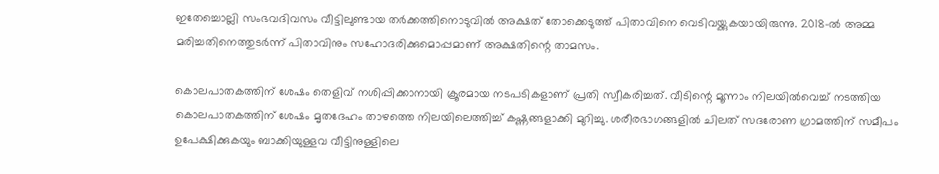ഇതേച്ചൊല്ലി സംഭവദിവസം വീട്ടിലുണ്ടായ തർക്കത്തിനൊടുവിൽ അക്ഷത് തോക്കെടുത്ത് പിതാവിനെ വെടിവയ്ക്കുകയായിരുന്നു. 2018-ൽ അമ്മ മരിച്ചതിനെത്തുടർന്ന് പിതാവിനും സഹോദരിക്കുമൊപ്പമാണ് അക്ഷതിന്റെ താമസം.

കൊലപാതകത്തിന് ശേഷം തെളിവ് നശിപ്പിക്കാനായി ക്രൂരമായ നടപടികളാണ് പ്രതി സ്വീകരിച്ചത്. വീടിന്റെ മൂന്നാം നിലയിൽവെച്ച് നടത്തിയ കൊലപാതകത്തിന് ശേഷം മൃതദേഹം താഴത്തെ നിലയിലെത്തിച്ച് കഷ്ണങ്ങളാക്കി മുറിച്ചു. ശരീരഭാഗങ്ങളിൽ ചിലത് സദരോണ ഗ്രാമത്തിന് സമീപം ഉപേക്ഷിക്കുകയും ബാക്കിയുള്ളവ വീട്ടിനുള്ളിലെ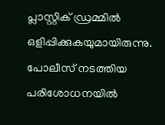പ്ലാസ്റ്റിക് ഡ്രമ്മിൽ ഒളിപ്പിക്കുകയുമായിരുന്നു. പോലീസ് നടത്തിയ പരിശോധനയിൽ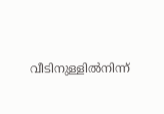വീടിനുള്ളിൽനിന്ന്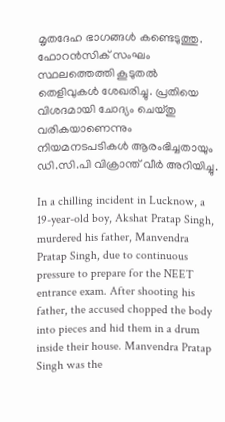മൃതദേഹ ഭാഗങ്ങൾ കണ്ടെടുത്തു. ഫോറൻസിക് സംഘം സ്ഥലത്തെത്തി കൂടുതൽ തെളിവുകൾ ശേഖരിച്ചു. പ്രതിയെ വിശദമായി ചോദ്യം ചെയ്തു വരികയാണെന്നും നിയമനടപടികൾ ആരംഭിച്ചതായും ഡി.സി.പി വിക്രാന്ത് വീർ അറിയിച്ചു.

In a chilling incident in Lucknow, a 19-year-old boy, Akshat Pratap Singh, murdered his father, Manvendra Pratap Singh, due to continuous pressure to prepare for the NEET entrance exam. After shooting his father, the accused chopped the body into pieces and hid them in a drum inside their house. Manvendra Pratap Singh was the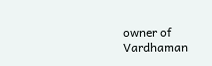owner of Vardhaman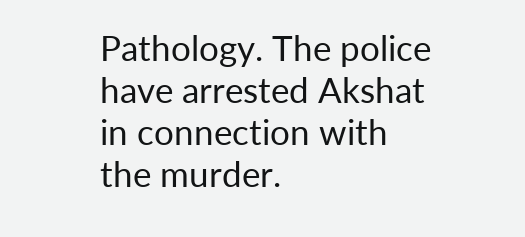Pathology. The police have arrested Akshat in connection with the murder.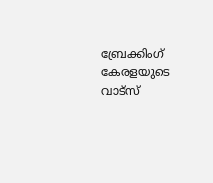ബ്രേക്കിംഗ് കേരളയുടെ വാട്സ്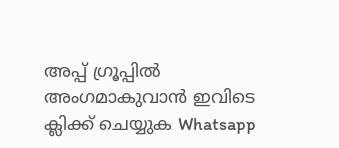അപ്പ് ഗ്രൂപ്പിൽ അംഗമാകുവാൻ ഇവിടെ ക്ലിക്ക് ചെയ്യുക Whatsapp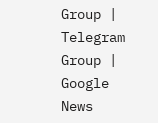Group | Telegram Group | Google News